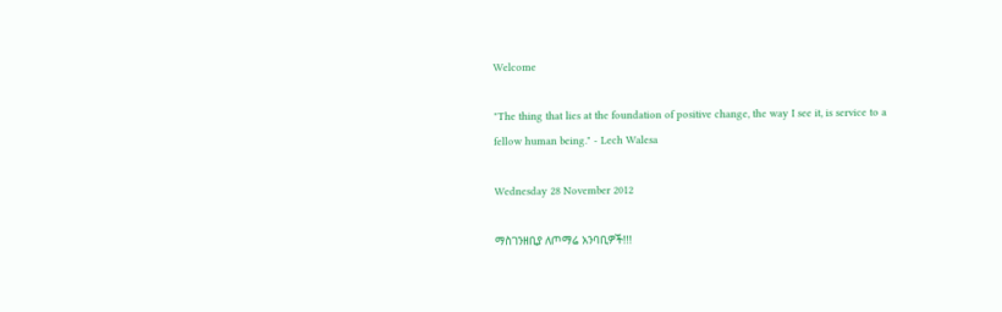Welcome

"The thing that lies at the foundation of positive change, the way I see it, is service to a fellow human being." - Lech Walesa

Wednesday 28 November 2012

ማስገንዘቢያ ለጦማሬ አንባቢዎች!!!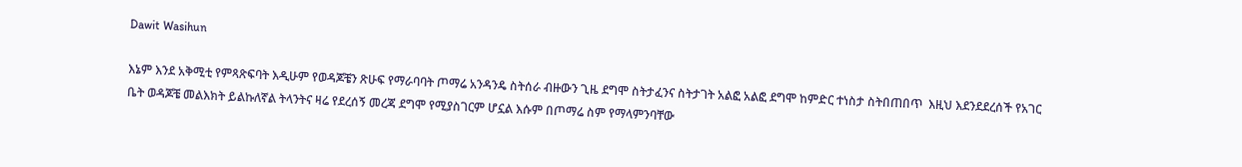Dawit Wasihun

እኔም እንደ አቅሚቲ የምጻጽፍባት እዲሁም የወዳጆቼን ጽሁፍ የማራባባት ጦማሬ አንዳንዴ ስትሰራ ብዙውን ጊዜ ደግሞ ስትታፈንና ስትታገት አልፎ አልፎ ደግሞ ከምድር ተነስታ ስትበጠበጥ  እዚህ እደንደደረሰች የአገር ቤት ወዳጆቼ መልእክት ይልኩለኛል ትላንትና ዛሬ የደረሰኝ መረጃ ደግሞ የሚያስገርም ሆኗል እሱም በጦማሬ ስም የማላምንባቸው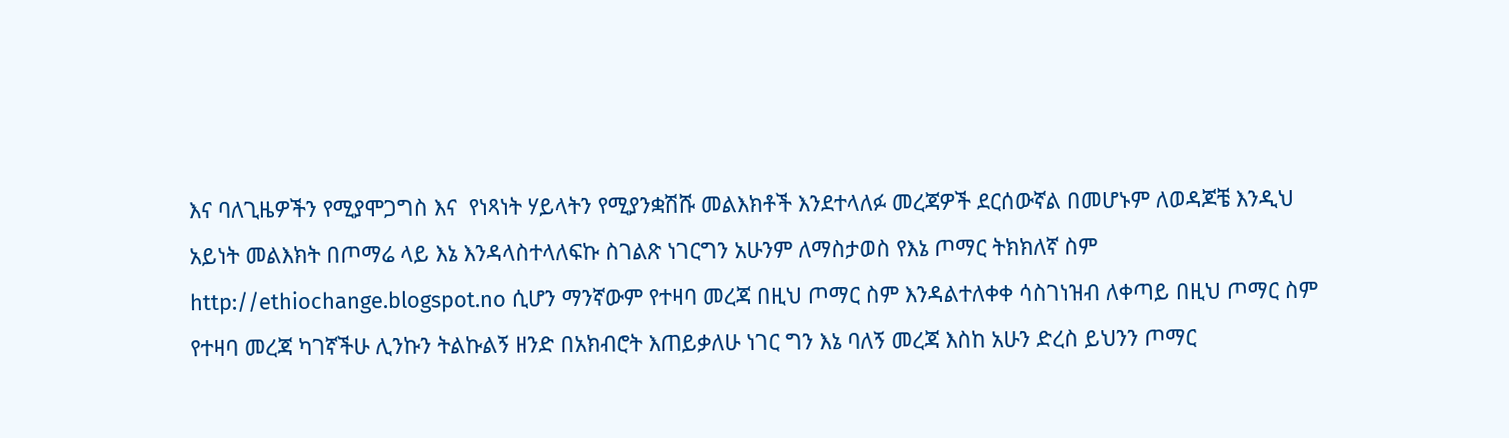እና ባለጊዜዎችን የሚያሞጋግስ እና  የነጻነት ሃይላትን የሚያንቋሽሹ መልእክቶች እንደተላለፉ መረጃዎች ደርሰውኛል በመሆኑም ለወዳጆቼ እንዲህ አይነት መልእክት በጦማሬ ላይ እኔ እንዳላስተላለፍኩ ስገልጽ ነገርግን አሁንም ለማስታወስ የእኔ ጦማር ትክክለኛ ስም http://ethiochange.blogspot.no ሲሆን ማንኛውም የተዛባ መረጃ በዚህ ጦማር ስም እንዳልተለቀቀ ሳስገነዝብ ለቀጣይ በዚህ ጦማር ስም የተዛባ መረጃ ካገኛችሁ ሊንኩን ትልኩልኝ ዘንድ በአክብሮት እጠይቃለሁ ነገር ግን እኔ ባለኝ መረጃ እስከ አሁን ድረስ ይህንን ጦማር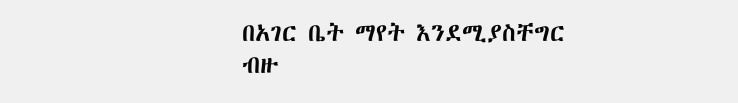በአገር ቤት ማየት እንደሚያስቸግር ብዙ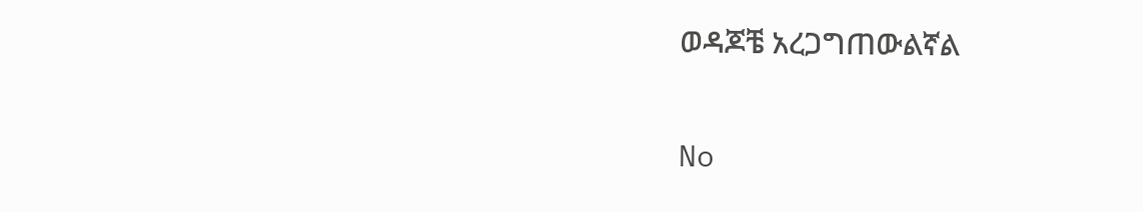ወዳጆቼ አረጋግጠውልኛል

No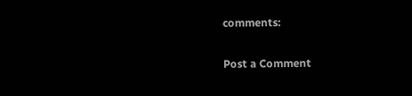comments:

Post a Comment